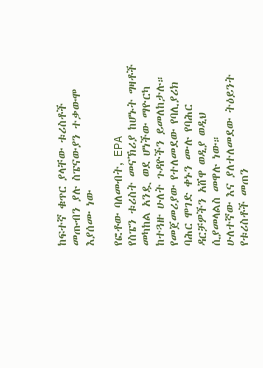ከፍተኛ ቁጥር ያላቸው ቱሪስቶች መጡብን ያሉ ስፔናውያን ተቃውሞ እያሰሙ ነው

የፎቶው ባለመብት, EPA
የስፔን ቱሪስት መናኽሪያ ከሆኑት ግዛቶች መካከል አንዷ ወደ ሆነችው ማዮርካ ከተጓዙ ሁለት ጉዳዮችን ይመለከታሉ።
የመጀመሪያው የተለመደው የባሊያሪክ ባሕር ሞገድ ቀኑን ሙሉ የባሕር ዳርቻዎችን አሸዋ ወዲያ ወዲህ ሲያመላልስ መዋሉ ነው።
ሁለተኛው እና ያለተለመደው ትዕይንት የቱሪስቶች መጠን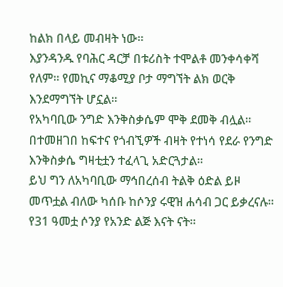ከልክ በላይ መብዛት ነው።
እያንዳንዱ የባሕር ዳርቻ በቱሪስት ተሞልቶ መንቀሳቀሻ የለም። የመኪና ማቆሚያ ቦታ ማግኘት ልክ ወርቅ እንደማግኘት ሆኗል።
የአካባቢው ንግድ እንቅስቃሴም ሞቅ ደመቅ ብሏል።
በተመዘገበ ከፍተና የጎብኚዎች ብዛት የተነሳ የደራ የንግድ እንቅስቃሴ ግዛቲቷን ተፈላጊ አድርጓታል።
ይህ ግን ለአካባቢው ማኅበረሰብ ትልቅ ዕድል ይዞ መጥቷል ብለው ካሰቡ ከሶንያ ሩዊዝ ሐሳብ ጋር ይቃረናሉ።
የ31 ዓመቷ ሶንያ የአንድ ልጅ እናት ናት።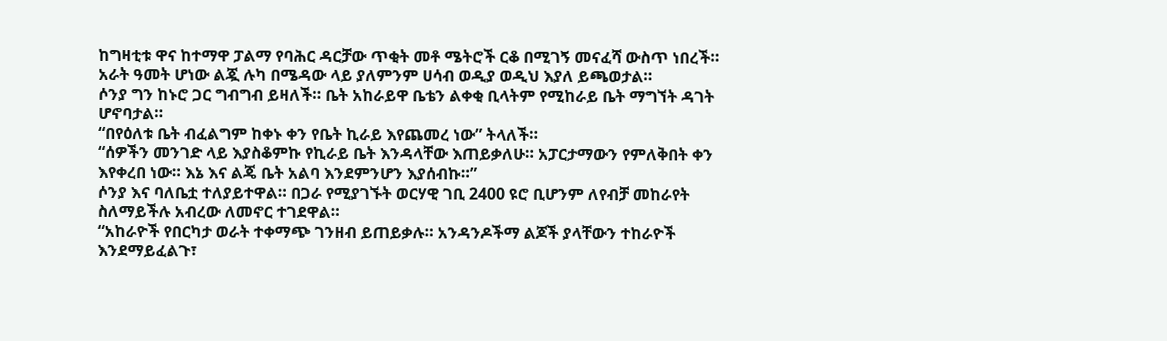ከግዛቲቱ ዋና ከተማዋ ፓልማ የባሕር ዳርቻው ጥቂት መቶ ሜትሮች ርቆ በሚገኝ መናፈሻ ውስጥ ነበረች።
አራት ዓመት ሆነው ልጇ ሉካ በሜዳው ላይ ያለምንም ሀሳብ ወዲያ ወዲህ እያለ ይጫወታል።
ሶንያ ግን ከኑሮ ጋር ግብግብ ይዛለች። ቤት አከራይዋ ቤቴን ልቀቂ ቢላትም የሚከራይ ቤት ማግኘት ዳገት ሆኖባታል።
“በየዕለቱ ቤት ብፈልግም ከቀኑ ቀን የቤት ኪራይ እየጨመረ ነው” ትላለች።
“ሰዎችን መንገድ ላይ እያስቆምኩ የኪራይ ቤት እንዳላቸው እጠይቃለሁ። አፓርታማውን የምለቅበት ቀን እየቀረበ ነው። እኔ እና ልጄ ቤት አልባ እንደምንሆን እያሰብኩ።”
ሶንያ እና ባለቤቷ ተለያይተዋል። በጋራ የሚያገኙት ወርሃዊ ገቢ 2400 ዩሮ ቢሆንም ለየብቻ መከራየት ስለማይችሉ አብረው ለመኖር ተገደዋል።
“አከራዮች የበርካታ ወራት ተቀማጭ ገንዘብ ይጠይቃሉ። አንዳንዶችማ ልጆች ያላቸውን ተከራዮች እንደማይፈልጉ፣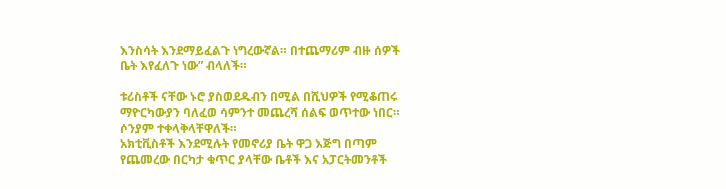እንስሳት እንደማይፈልጉ ነግረውኛል። በተጨማሪም ብዙ ሰዎች ቤት እየፈለጉ ነው” ብላለች።

ቱሪስቶች ናቸው ኑሮ ያስወደዱብን በሚል በሺህዎች የሚቆጠሩ ማዮርካውያን ባለፈወ ሳምንተ መጨረሻ ሰልፍ ወጥተው ነበር። ሶንያም ተቀላቅላቸዋለች።
አክቲቪስቶች እንደሚሉት የመኖሪያ ቤት ዋጋ እጅግ በጣም የጨመረው በርካታ ቁጥር ያላቸው ቤቶች እና አፓርትመንቶች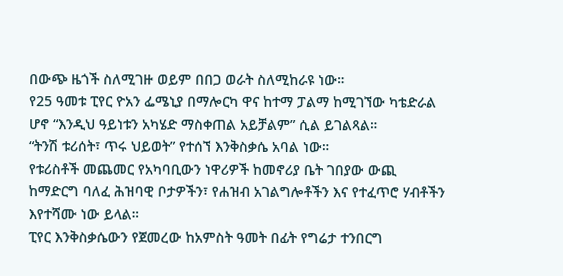በውጭ ዜጎች ስለሚገዙ ወይም በበጋ ወራት ስለሚከራዩ ነው።
የ25 ዓመቱ ፒየር ዮአን ፌሜኒያ በማሎርካ ዋና ከተማ ፓልማ ከሚገኘው ካቴድራል ሆኖ “እንዲህ ዓይነቱን አካሄድ ማስቀጠል አይቻልም” ሲል ይገልጻል።
“ትንሽ ቱሪሰት፣ ጥሩ ህይወት” የተሰኘ እንቅስቃሴ አባል ነው።
የቱሪስቶች መጨመር የአካባቢውን ነዋሪዎች ከመኖሪያ ቤት ገበያው ውጪ ከማድርግ ባለፈ ሕዝባዊ ቦታዎችን፣ የሐዝብ አገልግሎቶችን እና የተፈጥሮ ሃብቶችን እየተሻሙ ነው ይላል።
ፒየር እንቅስቃሴውን የጀመረው ከአምስት ዓመት በፊት የግሬታ ተንበርግ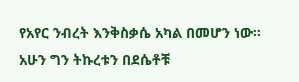የአየር ንብረት እንቅስቃሴ አካል በመሆን ነው። አሁን ግን ትኩረቱን በደሴቶቹ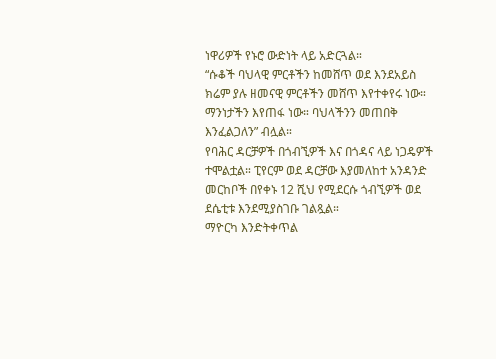ነዋሪዎች የኑሮ ውድነት ላይ አድርጓል።
“ሱቆች ባህላዊ ምርቶችን ከመሸጥ ወደ እንደአይስ ክሬም ያሉ ዘመናዊ ምርቶችን መሸጥ እየተቀየሩ ነው። ማንነታችን እየጠፋ ነው። ባህላችንን መጠበቅ እንፈልጋለን” ብሏል።
የባሕር ዳርቻዎች በጎብኚዎች እና በጎዳና ላይ ነጋዴዎች ተሞልቷል። ፒየርም ወደ ዳርቻው እያመለከተ አንዳንድ መርከቦች በየቀኑ 12 ሺህ የሚደርሱ ጎብኚዎች ወደ ደሴቲቱ እንደሚያስገቡ ገልጿል።
ማዮርካ እንድትቀጥል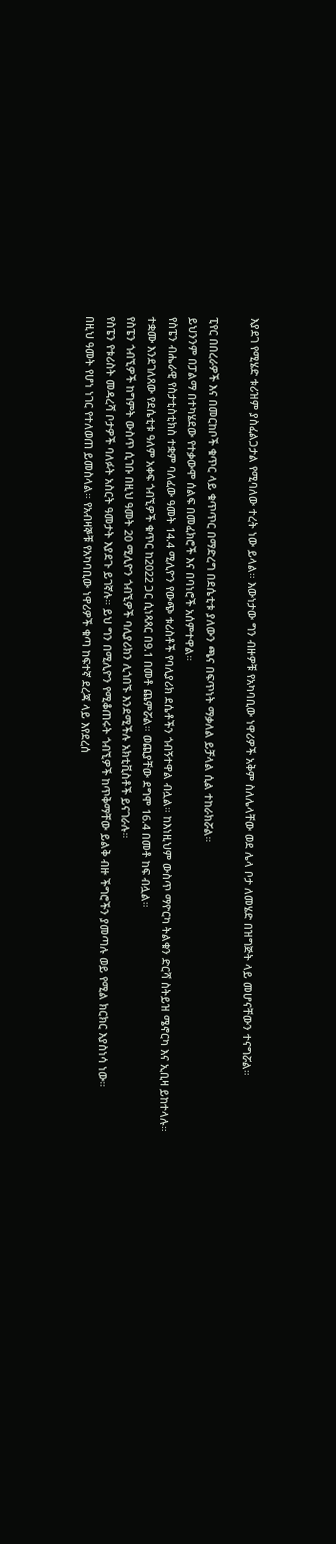እያደገ የሚሄድ ቱሪዝም ያስፈልጋታል የሚባለው ተረት ነው ይላል። እውነታው ግን ብዙዎቹ የአካባቢው ነዋሪዎች አቅም ስለሌላቸው ወደ ሌላ ቦታ ለመሄድ በዝግጅት ላይ መሆናቸውን ተናግሯል።

ፒየር በበረራዎች እና በመርከቦች ቁጥር ላይ ቁጥጥር በማድረግ በደሴቲቱ ያለውን ጫና በፍጥነት ማቃለል ይቻላል ሲል ተከራክሯል።
ይህንንም በፓልማ በተካሄደው የተቃውሞ ሰልፍ በመፈክሮች እና በባነሮች አሰምተዋል።
የስፔን ብሔራዊ የስታቲስቲክስ ተቋም ባለፈው ዓመት 14.4 ሚሊዮን የውጭ ቱሪስቶች የባሊያሪክ ደሴቶችን ጎብኝተዋል ብሏል። ከእነዚህም ውስጥ ማዮርካ ትልቁን ድርሻ ስትይዝ ሜኖርካ እና ኢቢዛ ይከተላሉ።
ተቋሙ እንደገለጸው የደሴቲቱ ዓለም አቀፍ ጎብኚዎች ቁጥር ከ2022 ጋር ሲነጻጸር በ9.1 በመቶ ጨምሯል። ወጪያቸው ደግሞ 16.4 በመቶ ከፍ ብሏል።
የስፔን ጎብኚዎች ከግምት ውስጥ ሲገቡ በዚህ ዓመት 20 ሚሊዮን ጎብኚዎች ባሊያሪክን ሊጎበኙ እንደሚችሉ አክቲቪስቶች ይናገራሉ።
የስፔን የቱሪስት መዳረሻ ቦታዎች ባለፉት አስርት ዓመታት እያደጉ ይገኛሉ። ይህ ግን በሚሊዮን የሚቆጠሩት ጎብኚዎች ከጥቅማቸው ይልቅ ብዙ ችግሮችን ያመጣሉ ወይ የሚል ክርክር እያስነሳ ነው።
በዚህ ዓመት የሆነ ነገር የተለወጠ ይመስላል። የአብዛኞቹ የአካባቢው ነዋሪዎች ቁጣ ከፍተኛ ደረጃ ላይ እየደረሰ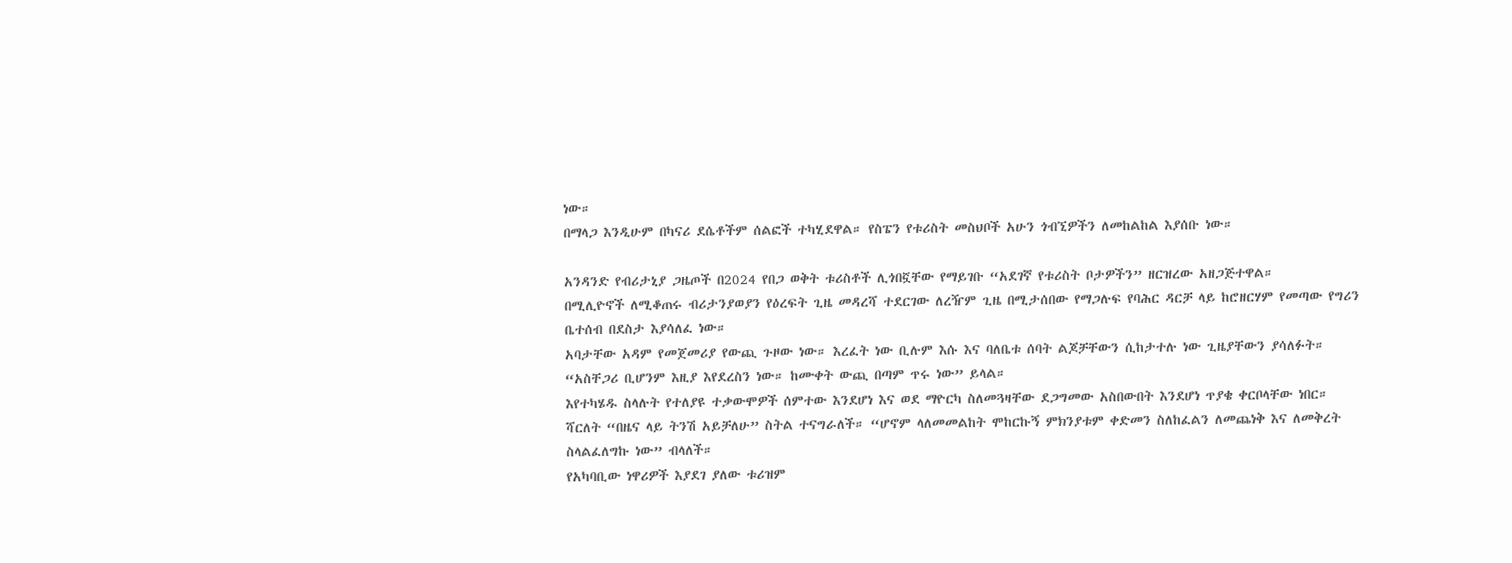ነው።
በማላጋ እንዲሁም በካናሪ ደሴቶችም ሰልፎች ተካሂደዋል። የስፔን የቱሪስት መስህቦች አሁን ጎብኚዎችን ለመከልከል እያሰቡ ነው።

አንዳንድ የብሪታኒያ ጋዜጦች በ2024 የበጋ ወቅት ቱሪስቶች ሊጎበኟቸው የማይገቡ “አደገኛ የቱሪስት ቦታዎችን” ዘርዝረው አዘጋጅተዋል።
በሚሊዮኖች ለሚቆጠሩ ብሪታንያወያን የዕረፍት ጊዜ መዳረሻ ተደርገው ለረዥም ጊዜ በሚታሰበው የማጋሉፍ የባሕር ዳርቻ ላይ ከሮዘርሃም የመጣው የግሪን ቤተሰብ በደስታ እያሳለፈ ነው።
አባታቸው አዳም የመጀመሪያ የውጪ ጉዞው ነው። እረፈት ነው ቢሉም እሱ እና ባለቤቱ ሰባት ልጆቻቸውን ሲከታተሉ ነው ጊዜያቸውን ያሳለፉት።
“አስቸጋሪ ቢሆንም እዚያ እየደረስን ነው። ከሙቀት ውጪ በጣም ጥሩ ነው” ይላል።
እየተካሄዱ ስላሉት የተለያዩ ተቃውሞዎች ሰምተው እንደሆነ እና ወደ ማዮርካ ስለመጓዛቸው ደጋግመው አስበውበት እንደሆነ ጥያቄ ቀርቦላቸው ነበር።
ሻርለት “በዜና ላይ ትንሽ አይቻለሁ” ስትል ተናግራለች። “ሆኖም ላለመመልከት ሞከርኩኝ ምክንያቱም ቀድመን ስለከፈልን ለመጨነቅ እና ለመቅረት ስላልፈለግኩ ነው” ብላለች።
የአካባቢው ነዋሪዎች እያደገ ያለው ቱሪዝም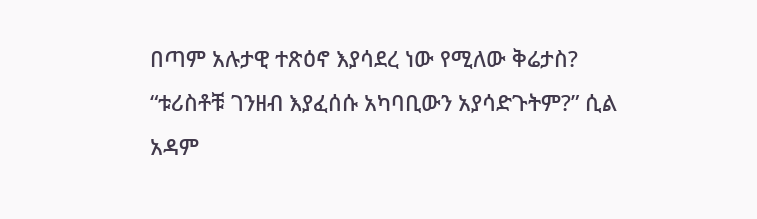በጣም አሉታዊ ተጽዕኖ እያሳደረ ነው የሚለው ቅሬታስ?
“ቱሪስቶቹ ገንዘብ እያፈሰሱ አካባቢውን አያሳድጉትም?” ሲል አዳም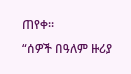ጠየቀ።
“ሰዎች በዓለም ዙሪያ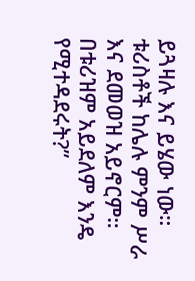ይጓዛሉ እና ይሄው ነው። ቱሪስቶች ከሌሉ ምንም ሥራ እና ደመወዝ አይኖርም። በቱሪዝም አይደለም እንዴ የሚተዳደሩት?”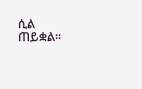ሲል ጠይቋል።